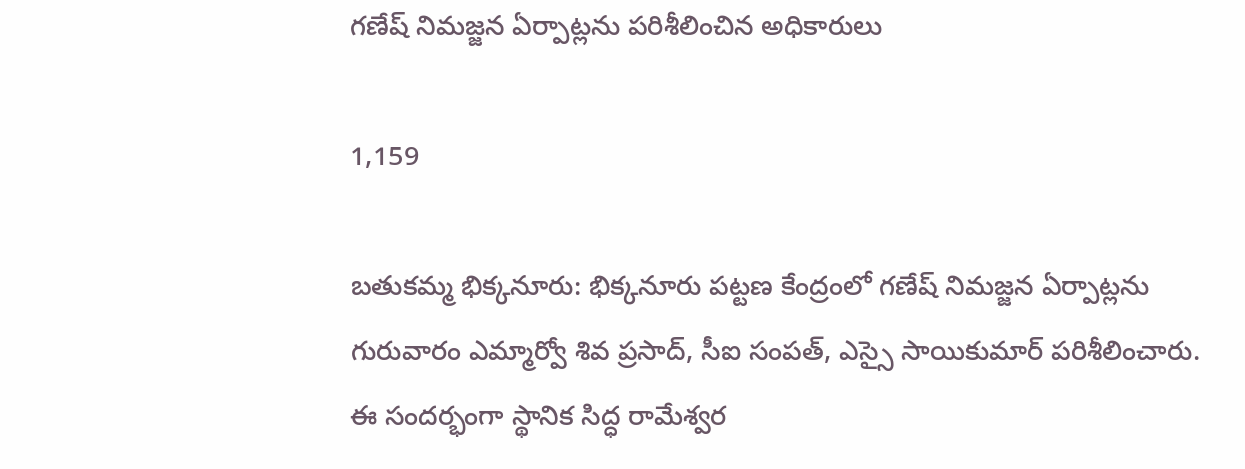గణేష్ నిమజ్జన ఏర్పాట్లను పరిశీలించిన అధికారులు

1,159

బతుకమ్మ భిక్కనూరు: భిక్కనూరు పట్టణ కేంద్రంలో గణేష్ నిమజ్జన ఏర్పాట్లను గురువారం ఎమ్మార్వో శివ ప్రసాద్, సీఐ సంపత్, ఎస్సై సాయికుమార్ పరిశీలించారు. ఈ సందర్భంగా స్థానిక సిద్ధ రామేశ్వర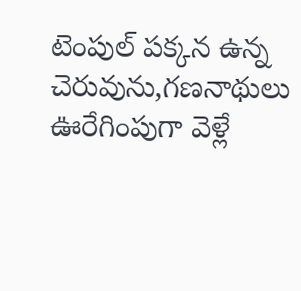టెంపుల్ పక్కన ఉన్న చెరువును,గణనాథులు ఊరేగింపుగా వెళ్లే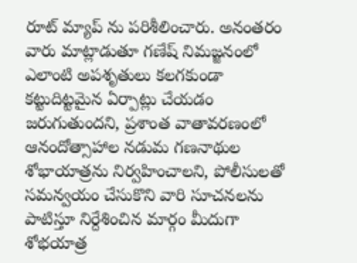రూట్ మ్యాప్ ను పరిశీలించారు. అనంతరం వారు మాట్లాడుతూ గణేష్ నిమజ్జనంలో ఎలాంటి అపశృతులు కలగకుండా కట్టుదిట్టమైన ఏర్పాట్లు చేయడం జరుగుతుందని, ప్రశాంత వాతావరణంలో ఆనందోత్సాహాల నడుమ గణనాథుల శోభాయాత్రను నిర్వహించాలని, పోలీసులతో సమన్వయం చేసుకొని వారి సూచనలను పాటిస్తూ నిర్దేశించిన మార్గం మీదుగా శోభయాత్ర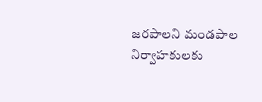జరపాలని మండపాల నిర్వాహకులకు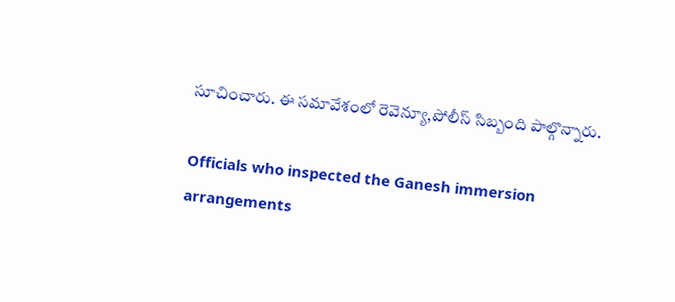సూచించారు. ఈ సమావేశంలో రెవెన్యూ,పోలీస్ సిబ్బంది పాల్గొన్నారు.

Officials who inspected the Ganesh immersion arrangements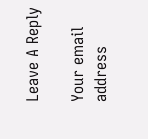Leave A Reply

Your email address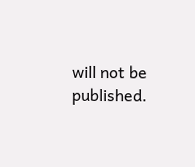will not be published.